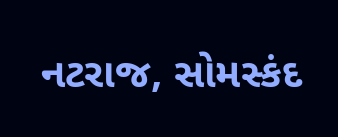નટરાજ, સોમસ્કંદ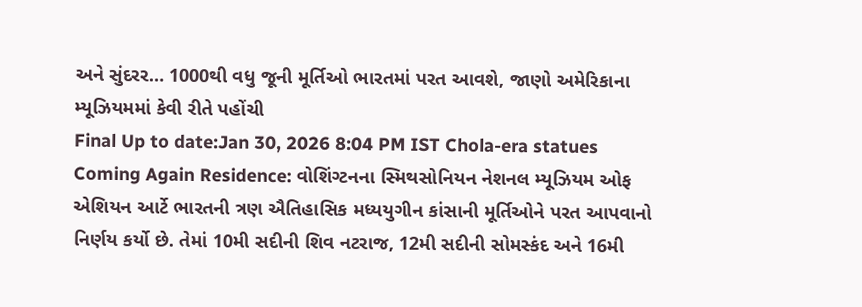અને સુંદરર… 1000થી વધુ જૂની મૂર્તિઓ ભારતમાં પરત આવશે, જાણો અમેરિકાના મ્યૂઝિયમમાં કેવી રીતે પહોંચી
Final Up to date:Jan 30, 2026 8:04 PM IST Chola-era statues Coming Again Residence: વોશિંગ્ટનના સ્મિથસોનિયન નેશનલ મ્યૂઝિયમ ઓફ એશિયન આર્ટે ભારતની ત્રણ ઐતિહાસિક મધ્યયુગીન કાંસાની મૂર્તિઓને પરત આપવાનો નિર્ણય કર્યો છે. તેમાં 10મી સદીની શિવ નટરાજ, 12મી સદીની સોમસ્કંદ અને 16મી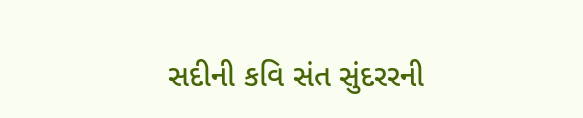સદીની કવિ સંત સુંદરરની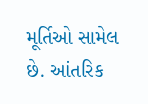મૂર્તિઓ સામેલ છે. આંતરિક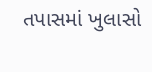તપાસમાં ખુલાસો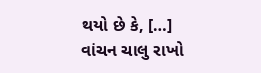થયો છે કે, […]
વાંચન ચાલુ રાખો